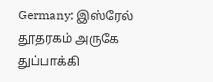Germany: இஸ்ரேல் தூதரகம் அருகே துப்பாக்கி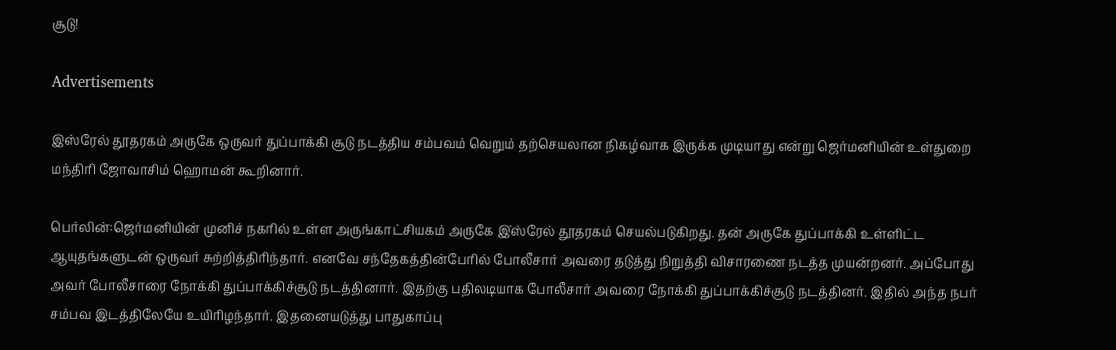சூடு!

Advertisements

இஸ்ரேல் தூதரகம் அருகே ஒருவர் துப்பாக்கி சூடு நடத்திய சம்பவம் வெறும் தற்செயலான நிகழ்வாக இருக்க முடியாது என்று ஜெர்மனியின் உள்துறை மந்திரி ஜோவாசிம் ஹொமன் கூறினார்.

பெர்லின்:ஜெர்மனியின் முனிச் நகரில் உள்ள அருங்காட்சியகம் அருகே இ்ஸ்ரேல் தூதரகம் செயல்படுகிறது. தன் அருகே துப்பாக்கி உள்ளிட்ட ஆயுதங்களுடன் ஒருவர் சுற்றித்திரிந்தார். எனவே சந்தேகத்தின்பேரில் போலீசார் அவரை தடுத்து நிறுத்தி விசாரணை நடத்த முயன்றனர். அப்போது அவர் போலீசாரை நோக்கி துப்பாக்கிச்சூடு நடத்தினார். இதற்கு பதிலடியாக போலீசார் அவரை நோக்கி துப்பாக்கிச்சூடு நடத்தினர். இதில் அந்த நபர் சம்பவ இடத்திலேயே உயிரிழந்தார். இதனையடுத்து பாதுகாப்பு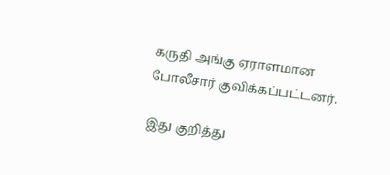கருதி அங்கு ஏராளமான போலீசார் குவிக்கப்பட்டனர்.

இது குறித்து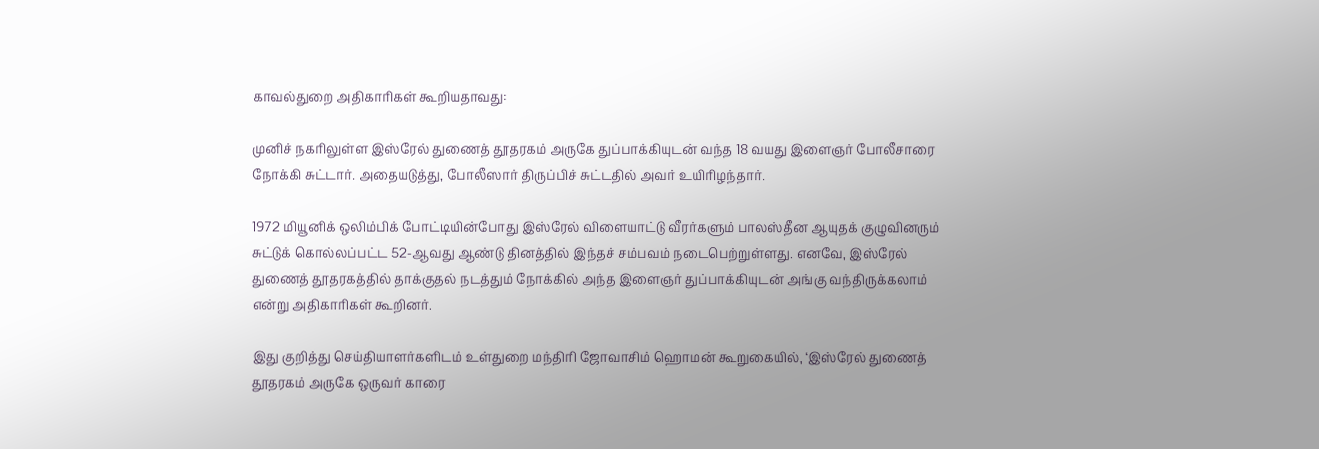காவல்துறை அதிகாரிகள் கூறியதாவது:

முனிச் நகரிலுள்ள இஸ்ரேல் துணைத் தூதரகம் அருகே துப்பாக்கியுடன் வந்த 18 வயது இளைஞர் போலீசாரை நோக்கி சுட்டார். அதையடுத்து, போலீஸார் திருப்பிச் சுட்டதில் அவர் உயிரிழந்தார்.

1972 மியூனிக் ஒலிம்பிக் போட்டியின்போது இஸ்ரேல் விளையாட்டு வீரர்களும் பாலஸ்தீன ஆயுதக் குழுவினரும் சுட்டுக் கொல்லப்பட்ட 52-ஆவது ஆண்டு தினத்தில் இந்தச் சம்பவம் நடைபெற்றுள்ளது. எனவே, இஸ்ரேல் துணைத் தூதரகத்தில் தாக்குதல் நடத்தும் நோக்கில் அந்த இளைஞர் துப்பாக்கியுடன் அங்கு வந்திருக்கலாம் என்று அதிகாரிகள் கூறினர்.

இது குறித்து செய்தியாளர்களிடம் உள்துறை மந்திரி ஜோவாசிம் ஹொமன் கூறுகையில், ‘இஸ்ரேல் துணைத் தூதரகம் அருகே ஒருவர் காரை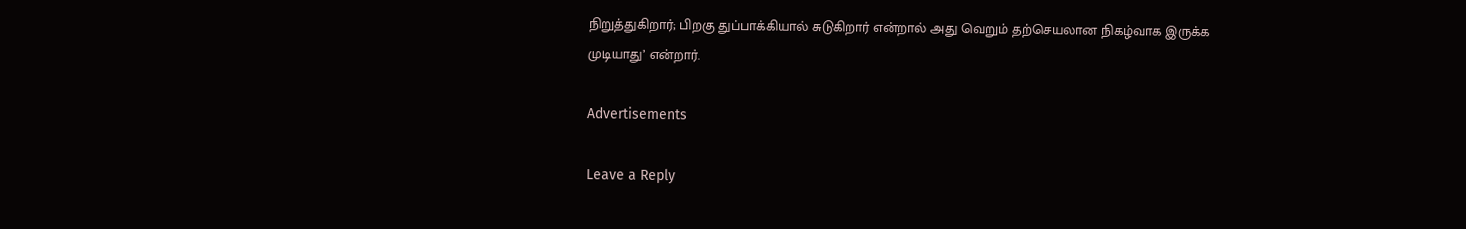நிறுத்துகிறார்; பிறகு துப்பாக்கியால் சுடுகிறார் என்றால் அது வெறும் தற்செயலான நிகழ்வாக இருக்க முடியாது’ என்றார்.

Advertisements

Leave a Reply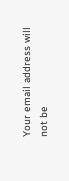Your email address will not be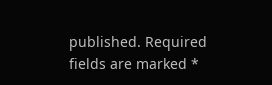published. Required fields are marked *